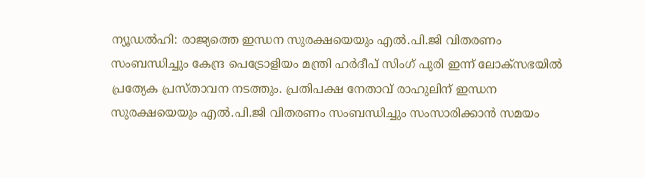ന്യൂഡൽഹി: രാജ്യത്തെ ഇന്ധന സുരക്ഷയെയും എൽ.പി.ജി വിതരണം സംബന്ധിച്ചും കേന്ദ്ര പെട്രോളിയം മന്ത്രി ഹർദീപ് സിംഗ് പുരി ഇന്ന് ലോക്സഭയിൽ പ്രത്യേക പ്രസ്താവന നടത്തും. പ്രതിപക്ഷ നേതാവ് രാഹുലിന് ഇന്ധന സുരക്ഷയെയും എൽ.പി.ജി വിതരണം സംബന്ധിച്ചും സംസാരിക്കാൻ സമയം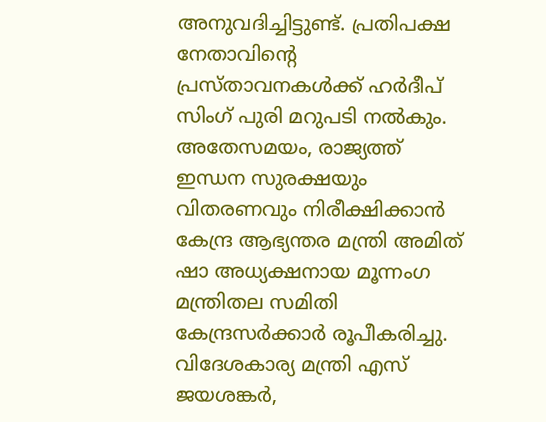അനുവദിച്ചിട്ടുണ്ട്. പ്രതിപക്ഷ നേതാവിന്റെ പ്രസ്താവനകൾക്ക് ഹർദീപ് സിംഗ് പുരി മറുപടി നൽകും.
അതേസമയം, രാജ്യത്ത് ഇന്ധന സുരക്ഷയും വിതരണവും നിരീക്ഷിക്കാൻ കേന്ദ്ര ആഭ്യന്തര മന്ത്രി അമിത് ഷാ അധ്യക്ഷനായ മൂന്നംഗ മന്ത്രിതല സമിതി കേന്ദ്രസർക്കാർ രൂപീകരിച്ചു. വിദേശകാര്യ മന്ത്രി എസ് ജയശങ്കർ,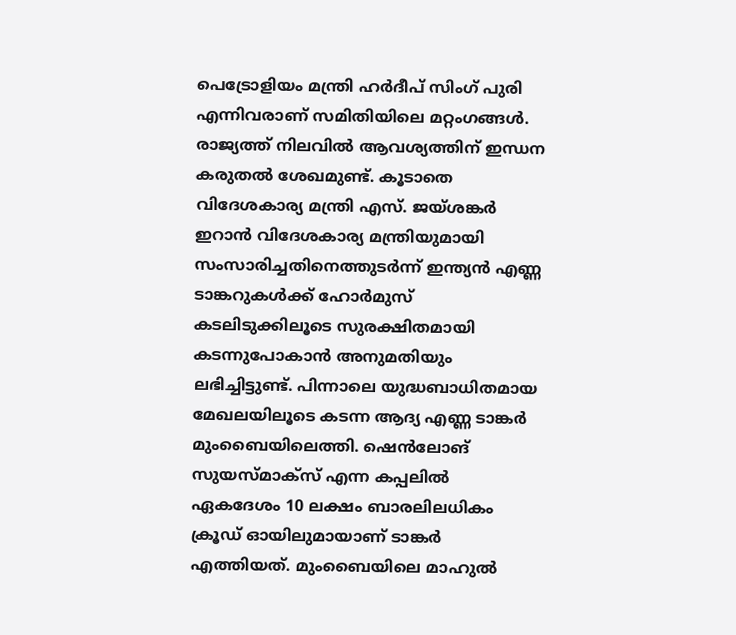പെട്രോളിയം മന്ത്രി ഹർദീപ് സിംഗ് പുരി എന്നിവരാണ് സമിതിയിലെ മറ്റംഗങ്ങൾ.
രാജ്യത്ത് നിലവിൽ ആവശ്യത്തിന് ഇന്ധന കരുതൽ ശേഖമുണ്ട്. കൂടാതെ വിദേശകാര്യ മന്ത്രി എസ്. ജയ്ശങ്കർ ഇറാൻ വിദേശകാര്യ മന്ത്രിയുമായി സംസാരിച്ചതിനെത്തുടർന്ന് ഇന്ത്യൻ എണ്ണ ടാങ്കറുകൾക്ക് ഹോർമുസ് കടലിടുക്കിലൂടെ സുരക്ഷിതമായി കടന്നുപോകാൻ അനുമതിയും ലഭിച്ചിട്ടുണ്ട്. പിന്നാലെ യുദ്ധബാധിതമായ മേഖലയിലൂടെ കടന്ന ആദ്യ എണ്ണ ടാങ്കർ മുംബൈയിലെത്തി. ഷെൻലോങ് സുയസ്മാക്സ് എന്ന കപ്പലിൽ ഏകദേശം 10 ലക്ഷം ബാരലിലധികം ക്രൂഡ് ഓയിലുമായാണ് ടാങ്കർ എത്തിയത്. മുംബൈയിലെ മാഹുൽ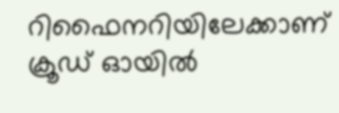റിഫൈനറിയിലേക്കാണ് ക്രൂഡ് ഓയിൽ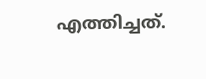എത്തിച്ചത്.